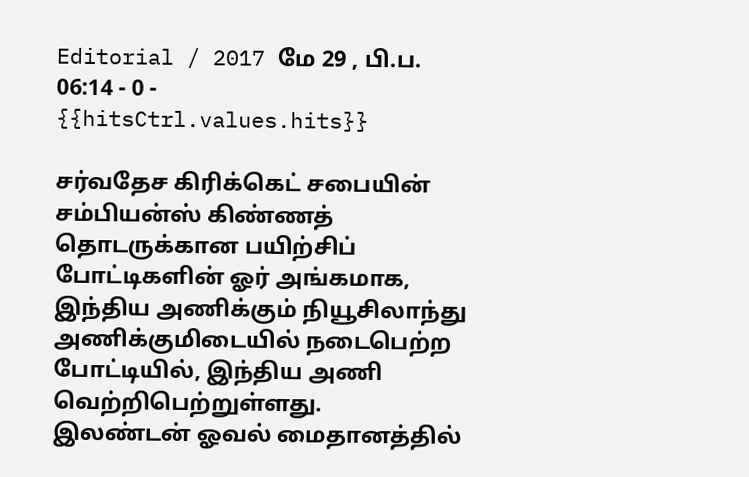Editorial / 2017 மே 29 , பி.ப. 06:14 - 0 - {{hitsCtrl.values.hits}}

சர்வதேச கிரிக்கெட் சபையின் சம்பியன்ஸ் கிண்ணத் தொடருக்கான பயிற்சிப் போட்டிகளின் ஓர் அங்கமாக, இந்திய அணிக்கும் நியூசிலாந்து அணிக்குமிடையில் நடைபெற்ற போட்டியில், இந்திய அணி வெற்றிபெற்றுள்ளது.
இலண்டன் ஓவல் மைதானத்தில்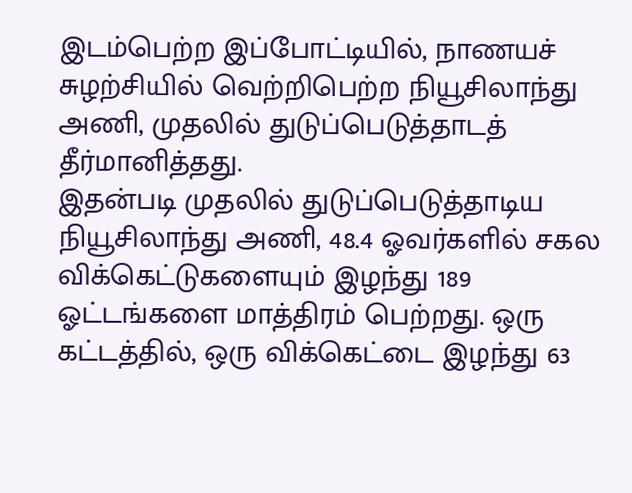இடம்பெற்ற இப்போட்டியில், நாணயச் சுழற்சியில் வெற்றிபெற்ற நியூசிலாந்து அணி, முதலில் துடுப்பெடுத்தாடத் தீர்மானித்தது.
இதன்படி முதலில் துடுப்பெடுத்தாடிய நியூசிலாந்து அணி, 48.4 ஓவர்களில் சகல விக்கெட்டுகளையும் இழந்து 189 ஓட்டங்களை மாத்திரம் பெற்றது. ஒரு கட்டத்தில், ஒரு விக்கெட்டை இழந்து 63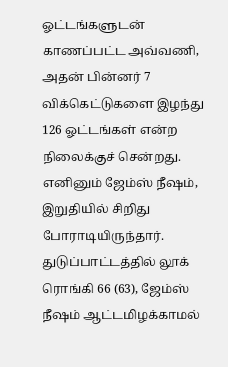ஓட்டங்களுடன் காணப்பட்ட அவ்வணி, அதன் பின்னர் 7 விக்கெட்டுகளை இழந்து 126 ஓட்டங்கள் என்ற நிலைக்குச் சென்றது. எனினும் ஜேம்ஸ் நீஷம், இறுதியில் சிறிது போராடியிருந்தார்.
துடுப்பாட்டத்தில் லூக் ரொங்கி 66 (63), ஜேம்ஸ் நீஷம் ஆட்டமிழக்காமல்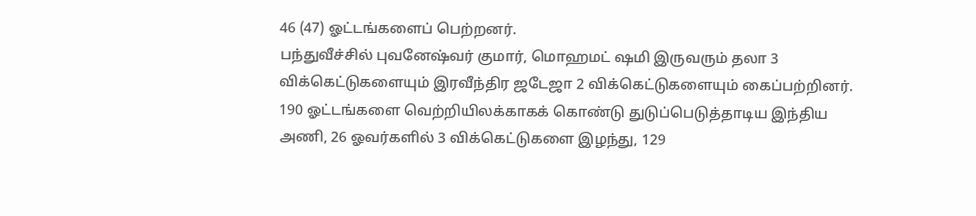46 (47) ஓட்டங்களைப் பெற்றனர்.
பந்துவீச்சில் புவனேஷ்வர் குமார், மொஹமட் ஷமி இருவரும் தலா 3 விக்கெட்டுகளையும் இரவீந்திர ஜடேஜா 2 விக்கெட்டுகளையும் கைப்பற்றினர்.
190 ஓட்டங்களை வெற்றியிலக்காகக் கொண்டு துடுப்பெடுத்தாடிய இந்திய அணி, 26 ஓவர்களில் 3 விக்கெட்டுகளை இழந்து, 129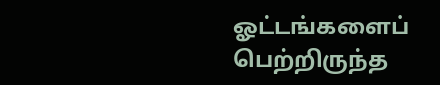ஓட்டங்களைப் பெற்றிருந்த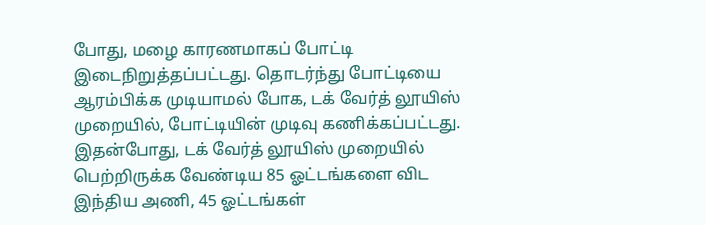போது, மழை காரணமாகப் போட்டி இடைநிறுத்தப்பட்டது. தொடர்ந்து போட்டியை ஆரம்பிக்க முடியாமல் போக, டக் வேர்த் லூயிஸ் முறையில், போட்டியின் முடிவு கணிக்கப்பட்டது. இதன்போது, டக் வேர்த் லூயிஸ் முறையில் பெற்றிருக்க வேண்டிய 85 ஓட்டங்களை விட இந்திய அணி, 45 ஓட்டங்கள்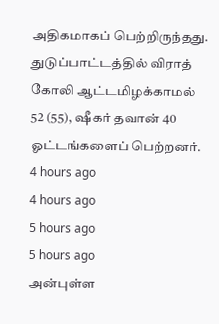அதிகமாகப் பெற்றிருந்தது.
துடுப்பாட்டத்தில் விராத் கோலி ஆட்டமிழக்காமல் 52 (55), ஷீகர் தவான் 40 ஓட்டங்களைப் பெற்றனர்.
4 hours ago
4 hours ago
5 hours ago
5 hours ago
அன்புள்ள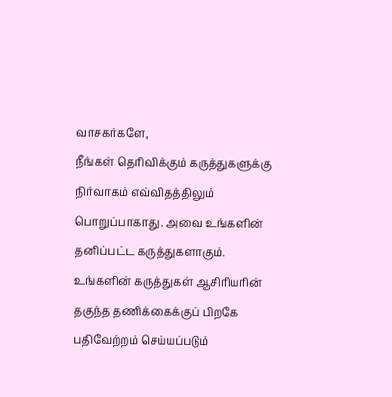வாசகர்களே,
நீங்கள் தெரிவிக்கும் கருத்துகளுக்கு நிர்வாகம் எவ்விதத்திலும் பொறுப்பாகாது. அவை உங்களின் தனிப்பட்ட கருத்துகளாகும். உங்களின் கருத்துகள் ஆசிரியரின் தகுந்த தணிக்கைக்குப் பிறகே பதிவேற்றம் செய்யப்படும்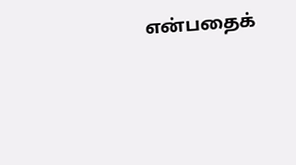என்பதைக்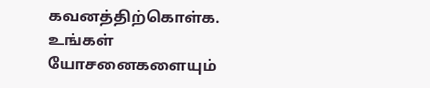கவனத்திற்கொள்க. உங்கள் யோசனைகளையும்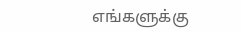எங்களுக்கு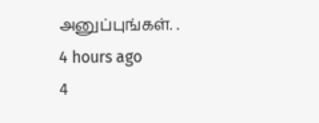அனுப்புங்கள். .
4 hours ago
4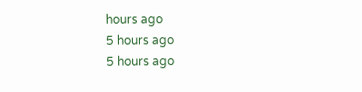hours ago
5 hours ago
5 hours ago